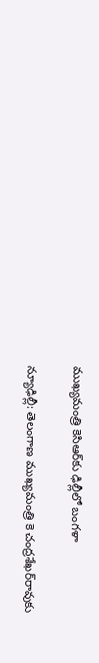ముఖ్యమంత్రి కెసిఆర్‌కు ఢిల్లీలో బంగళా

న్యూఢిల్లీ: తెలంగాణ ముఖ్యమంత్రి కె చంద్రశేఖర్‌రావుకు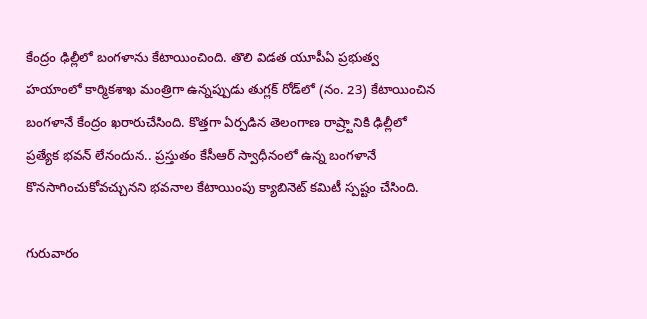కేంద్రం ఢిల్లీలో బంగళాను కేటాయించింది. తొలి విడత యూపీఏ ప్రభుత్వ హయాంలో కార్మికశాఖ మంత్రిగా ఉన్నప్పుడు తుగ్లక్ రోడ్‌లో (నం. 23) కేటాయించిన బంగళానే కేంద్రం ఖరారుచేసింది. కొత్తగా ఏర్పడిన తెలంగాణ రాష్ర్టానికి ఢిల్లీలో ప్రత్యేక భవన్ లేనందున.. ప్రస్తుతం కేసీఆర్ స్వాధీనంలో ఉన్న బంగళానే కొనసాగించుకోవచ్చునని భవనాల కేటాయింపు క్యాబినెట్ కమిటీ స్పష్టం చేసింది.

గురువారం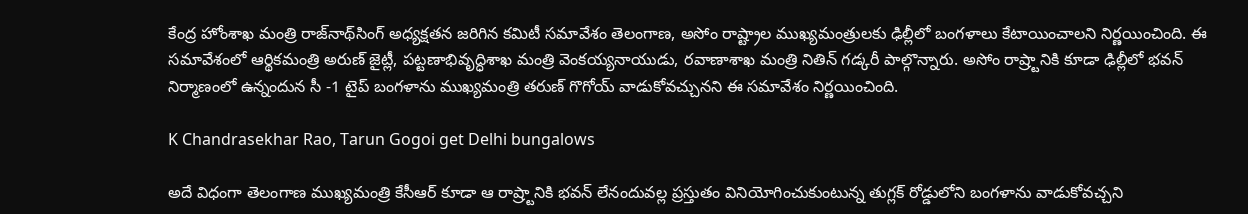కేంద్ర హోంశాఖ మంత్రి రాజ్‌నాథ్‌సింగ్ అధ్యక్షతన జరిగిన కమిటీ సమావేశం తెలంగాణ, అసోం రాష్ట్రాల ముఖ్యమంత్రులకు ఢిల్లీలో బంగళాలు కేటాయించాలని నిర్ణయించింది. ఈ సమావేశంలో ఆర్థికమంత్రి అరుణ్‌ జైట్లీ, పట్టణాభివృద్ధిశాఖ మంత్రి వెంకయ్యనాయుడు, రవాణాశాఖ మంత్రి నితిన్ గడ్కరీ పాల్గొన్నారు. అసోం రాష్ర్టానికి కూడా ఢిల్లీలో భవన్ నిర్మాణంలో ఉన్నందున సీ -1 టైప్ బంగళాను ముఖ్యమంత్రి తరుణ్ గొగోయ్ వాడుకోవచ్చునని ఈ సమావేశం నిర్ణయించింది.

K Chandrasekhar Rao, Tarun Gogoi get Delhi bungalows

అదే విధంగా తెలంగాణ ముఖ్యమంత్రి కేసీఆర్ కూడా ఆ రాష్ర్టానికి భవన్ లేనందువల్ల ప్రస్తుతం వినియోగించుకుంటున్న తుగ్లక్ రోడ్డులోని బంగళాను వాడుకోవచ్చని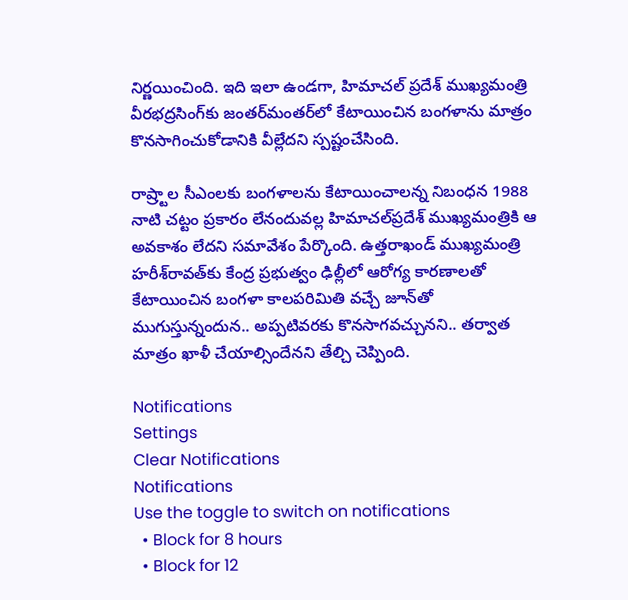నిర్ణయించింది. ఇది ఇలా ఉండగా, హిమాచల్ ప్రదేశ్ ముఖ్యమంత్రి వీరభద్రసింగ్‌కు జంతర్‌మంతర్‌లో కేటాయించిన బంగళాను మాత్రం కొనసాగించుకోడానికి వీల్లేదని స్పష్టంచేసింది.

రాష్ర్టాల సీఎంలకు బంగళాలను కేటాయించాలన్న నిబంధన 1988 నాటి చట్టం ప్రకారం లేనందువల్ల హిమాచల్‌ప్రదేశ్ ముఖ్యమంత్రికి ఆ అవకాశం లేదని సమావేశం పేర్కొంది. ఉత్తరాఖండ్ ముఖ్యమంత్రి హరీశ్‌రావత్‌కు కేంద్ర ప్రభుత్వం ఢిల్లీలో ఆరోగ్య కారణాలతో కేటాయించిన బంగళా కాలపరిమితి వచ్చే జూన్‌తో ముగుస్తున్నందున.. అప్పటివరకు కొనసాగవచ్చునని.. తర్వాత మాత్రం ఖాళీ చేయాల్సిందేనని తేల్చి చెప్పింది.

Notifications
Settings
Clear Notifications
Notifications
Use the toggle to switch on notifications
  • Block for 8 hours
  • Block for 12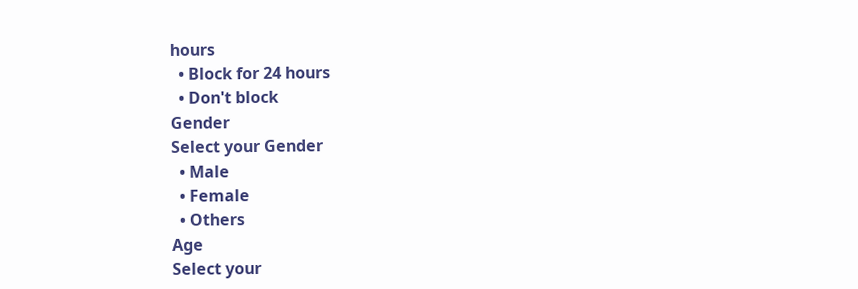hours
  • Block for 24 hours
  • Don't block
Gender
Select your Gender
  • Male
  • Female
  • Others
Age
Select your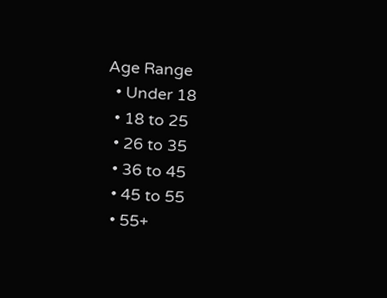Age Range
  • Under 18
  • 18 to 25
  • 26 to 35
  • 36 to 45
  • 45 to 55
  • 55+